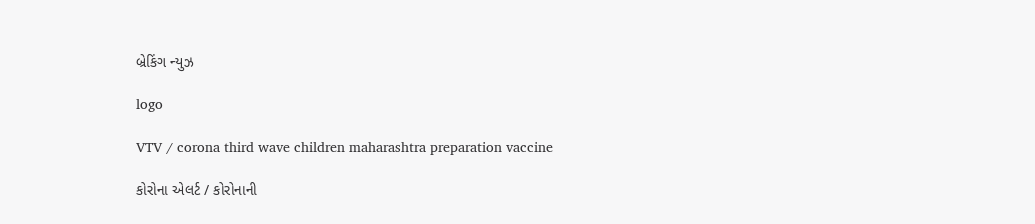બ્રેકિંગ ન્યુઝ

logo

VTV / corona third wave children maharashtra preparation vaccine

કોરોના એલર્ટ / કોરોનાની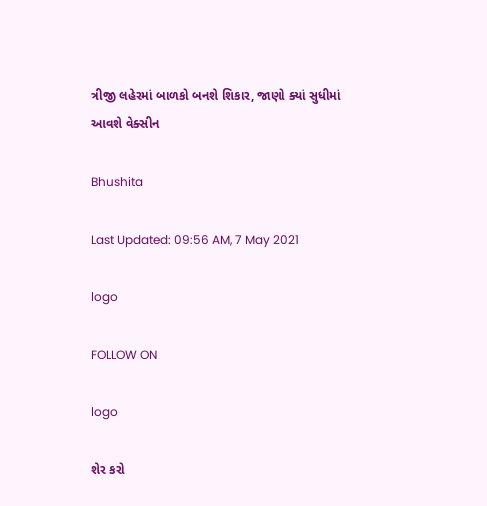ત્રીજી લહેરમાં બાળકો બનશે શિકાર, જાણો ક્યાં સુધીમાં આવશે વેક્સીન

Bhushita

Last Updated: 09:56 AM, 7 May 2021

logo

FOLLOW ON

logo

શેર કરો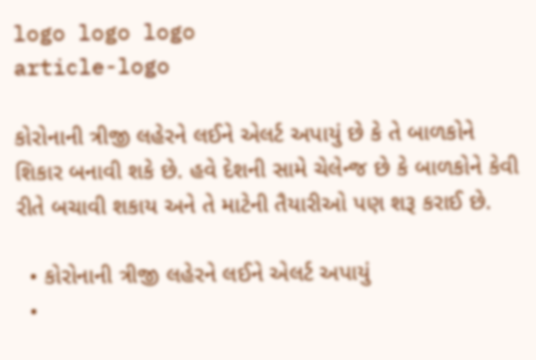logo logo logo
article-logo

કોરોનાની ત્રીજી લહેરને લઈને એલર્ટ અપાયું છે કે તે બાળકોને શિકાર બનાવી શકે છે. હવે દેશની સામે ચેલેન્જ છે કે બાળકોને કેવી રીતે બચાવી શકાય અને તે માટેની તૈયારીઓ પણ શરૂ કરાઈ છે.

  • કોરોનાની ત્રીજી લહેરને લઈને એલર્ટ અપાયું
  •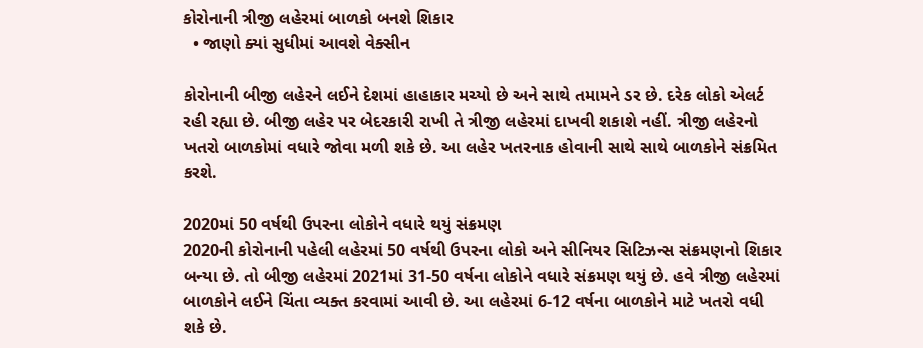કોરોનાની ત્રીજી લહેરમાં બાળકો બનશે શિકાર
  • જાણો ક્યાં સુધીમાં આવશે વેક્સીન

કોરોનાની બીજી લહેરને લઈને દેશમાં હાહાકાર મચ્યો છે અને સાથે તમામને ડર છે. દરેક લોકો એલર્ટ રહી રહ્યા છે. બીજી લહેર પર બેદરકારી રાખી તે ત્રીજી લહેરમાં દાખવી શકાશે નહીં. ત્રીજી લહેરનો ખતરો બાળકોમાં વધારે જોવા મળી શકે છે. આ લહેર ખતરનાક હોવાની સાથે સાથે બાળકોને સંક્રમિત કરશે.

2020માં 50 વર્ષથી ઉપરના લોકોને વધારે થયું સંક્રમણ
2020ની કોરોનાની પહેલી લહેરમાં 50 વર્ષથી ઉપરના લોકો અને સીનિયર સિટિઝન્સ સંક્રમણનો શિકાર બન્યા છે. તો બીજી લહેરમાં 2021માં 31-50 વર્ષના લોકોને વધારે સંક્રમણ થયું છે. હવે ત્રીજી લહેરમાં બાળકોને લઈને ચિંતા વ્યક્ત કરવામાં આવી છે. આ લહેરમાં 6-12 વર્ષના બાળકોને માટે ખતરો વધી શકે છે.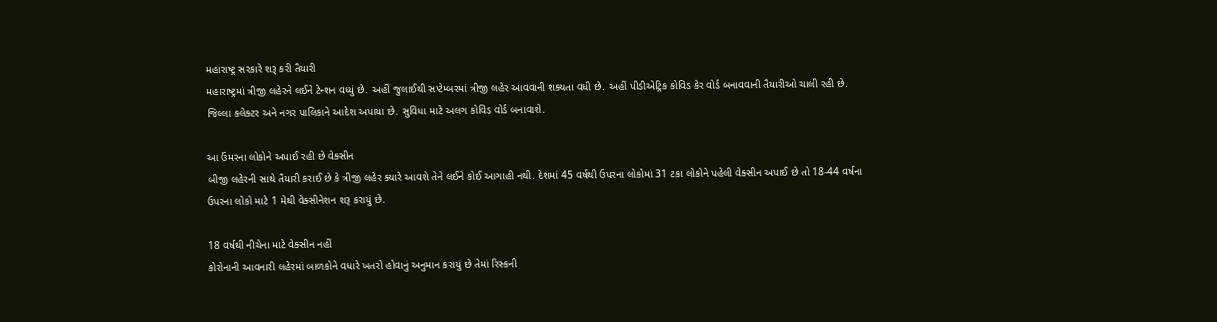મહારાષ્ટ્ર સરકારે શરૂ કરી તૈયારી
મહારાષ્ટ્રમાં ત્રીજી લહેરને લઈને ટેન્શન વધ્યું છે. અહીં જુલાઈથી સપ્ટેમ્બરમાં ત્રીજી લહેર આવવાની શક્યતા વધી છે. અહીં પીડીએટ્રિક કોવિડ કેર વોર્ડ બનાવવાની તૈયારીઓ ચાલી રહી છે. જિલ્લા કલેક્ટર અને નગર પાલિકાને આદેશ અપાયા છે. સુવિધા માટે અલગ કોવિડ વોર્ડ બનાવાશે.

આ ઉંમરના લોકોને અપાઈ રહી છે વેક્સીન
બીજી લહેરની સાથે તૈયારી કરાઈ છે કે ત્રીજી લહેર ક્યારે આવશે તેને લઈને કોઈ આગાહી નથી. દેશમાં 45 વર્ષથી ઉપરના લોકોમાં 31 ટકા લોકોને પહેલી વેક્સીન અપાઈ છે તો 18-44 વર્ષના ઉપરના લોકો માટે 1 મેથી વેક્સીનેશન શરૂ કરાયું છે.

18 વર્ષથી નીચેના માટે વેક્સીન નહીં
કોરોનાની આવનારી લહેરમાં બાળકોને વધારે ખતરો હોવાનું અનુમાન કરાયું છે તેમાં રિસ્કની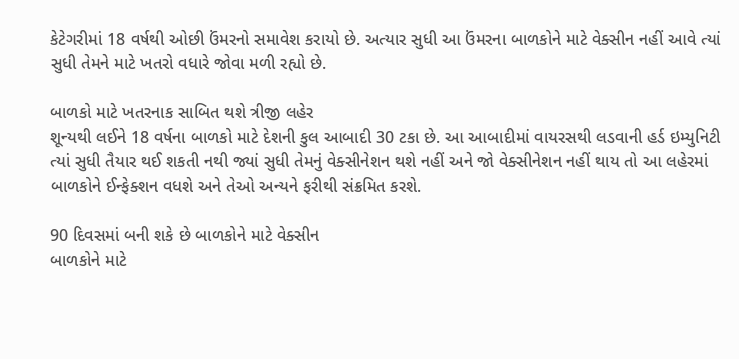કેટેગરીમાં 18 વર્ષથી ઓછી ઉંમરનો સમાવેશ કરાયો છે. અત્યાર સુધી આ ઉંમરના બાળકોને માટે વેક્સીન નહીં આવે ત્યાં સુધી તેમને માટે ખતરો વધારે જોવા મળી રહ્યો છે.

બાળકો માટે ખતરનાક સાબિત થશે ત્રીજી લહેર
શૂન્યથી લઈને 18 વર્ષના બાળકો માટે દેશની કુલ આબાદી 30 ટકા છે. આ આબાદીમાં વાયરસથી લડવાની હર્ડ ઇમ્યુનિટી ત્યાં સુધી તૈયાર થઈ શકતી નથી જ્યાં સુધી તેમનું વેક્સીનેશન થશે નહીં અને જો વેક્સીનેશન નહીં થાય તો આ લહેરમાં બાળકોને ઈન્ફેક્શન વધશે અને તેઓ અન્યને ફરીથી સંક્રમિત કરશે.

90 દિવસમાં બની શકે છે બાળકોને માટે વેક્સીન
બાળકોને માટે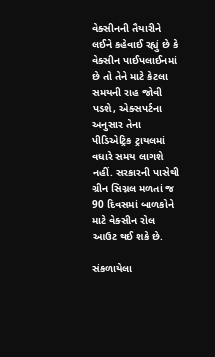વેક્સીનની તૈયારીને લઈને કહેવાઈ રહ્યું છે કે વેક્સીન પાઈપલાઈનમાં છે તો તેને માટે કેટલા સમયની રાહ જોવી પડશે, એક્સપર્ટના અનુસાર તેના પીડિએટ્રિક ટ્રાયલમાં વધારે સમય લાગશે નહીં. સરકારની પાસેથી ગ્રીન સિગ્નલ મળતાં જ 90 દિવસમાં બાળકોને માટે વેક્સીન રોલ આઉટ થઈ શકે છે.

સંકળાયેલા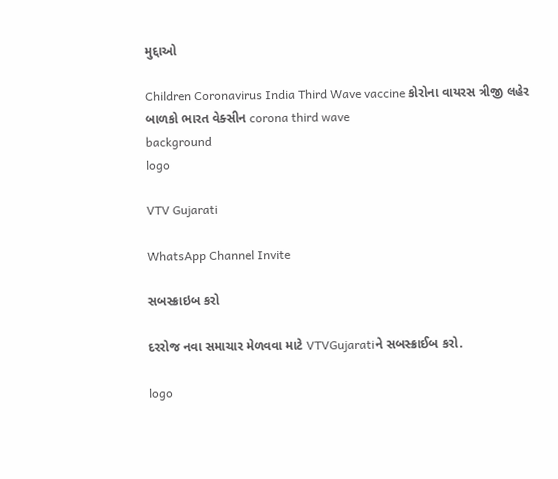મુદ્દાઓ

Children Coronavirus India Third Wave vaccine કોરોના વાયરસ ત્રીજી લહેર બાળકો ભારત વેક્સીન corona third wave
background
logo

VTV Gujarati

WhatsApp Channel Invite

સબસ્ક્રાઇબ કરો

દરરોજ નવા સમાચાર મેળવવા માટે VTVGujaratiને સબસ્ક્રાઈબ કરો.

logo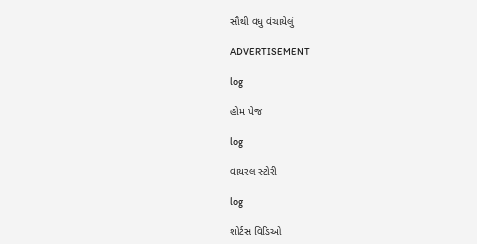સૌથી વધુ વંચાયેલું

ADVERTISEMENT

log

હોમ પેજ

log

વાયરલ સ્ટોરી

log

શોર્ટસ વિડિઓ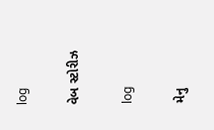log

વેબ સ્ટોરીઝ

log

મેનુ